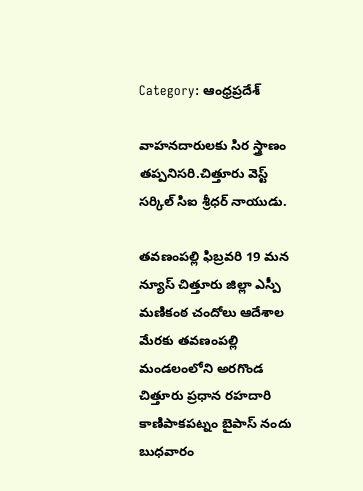Category: ఆంధ్రప్రదేశ్

వాహనదారులకు సిర స్త్రాణం తప్పనిసరి.చిత్తూరు వెస్ట్ సర్కిల్ సిఐ శ్రీధర్ నాయుడు.

తవణంపల్లి ఫిబ్రవరి 19 మన న్యూస్ చిత్తూరు జిల్లా ఎస్పీ మణికంఠ చందోలు ఆదేశాల మేరకు తవణంపల్లి మండలంలోని అరగొండ చిత్తూరు ప్రధాన రహదారి కాణిపాకపట్నం బైపాస్ నందు బుధవారం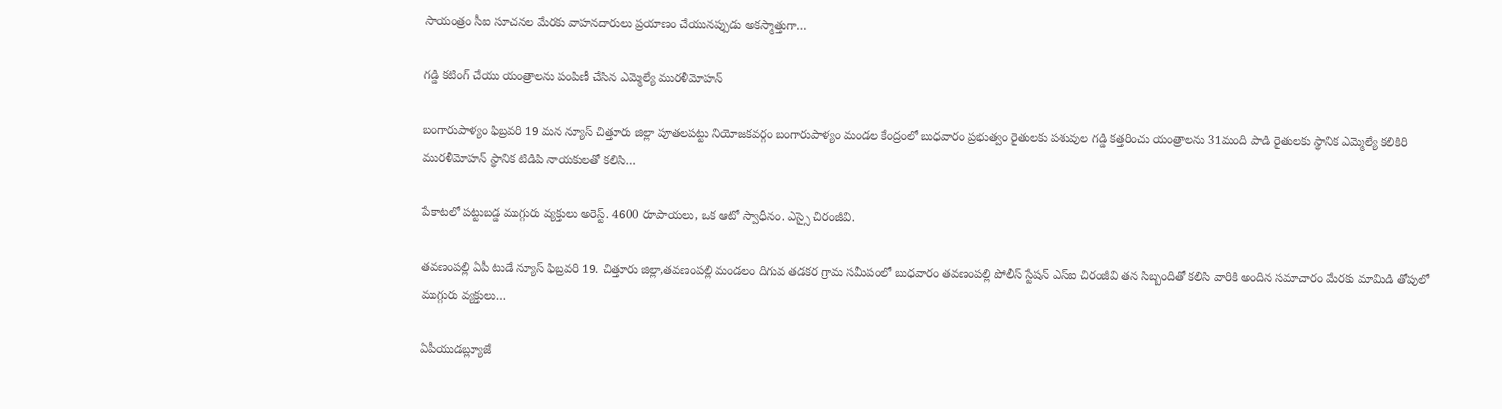సాయంత్రం సీఐ సూచనల మేరకు వాహనదారులు ప్రయాణం చేయునప్పుడు అకస్మాత్తుగా…

గడ్డి కటింగ్ చేయు యంత్రాలను పంపిణీ చేసిన ఎమ్మెల్యే మురళీమోహన్

బంగారుపాళ్యం ఫిబ్రవరి 19 మన న్యూస్ చిత్తూరు జిల్లా పూతలపట్టు నియోజకవర్గం బంగారుపాళ్యం మండల కేంద్రంలో బుధవారం ప్రభుత్వం రైతులకు పశువుల గడ్డి కత్తరించు యంత్రాలను 31మంది పాడి రైతులకు స్థానిక ఎమ్మెల్యే కలికిరి మురళీమోహన్ స్థానిక టిడిపి నాయకులతో కలిసి…

పేకాటలో పట్టుబడ్డ ముగ్గురు వ్యక్తులు అరెస్ట్. 4600 రూపాయలు, ఒక ఆటో స్వాధీనం. ఎస్సై చిరంజీవి.

తవణంపల్లి ఏపీ టుడే న్యూస్ ఫిబ్రవరి 19. చిత్తూరు జిల్లా,తవణంపల్లి మండలం దిగువ తడకర గ్రామ సమీపంలో బుధవారం తవణంపల్లి పోలీస్ స్టేషన్ ఎస్ఐ చిరంజీవి తన సిబ్బందితో కలిసి వారికి అందిన సమాచారం మేరకు మామిడి తోపులో ముగ్గురు వ్యక్తులు…

ఏపీయుడబ్ల్యూజే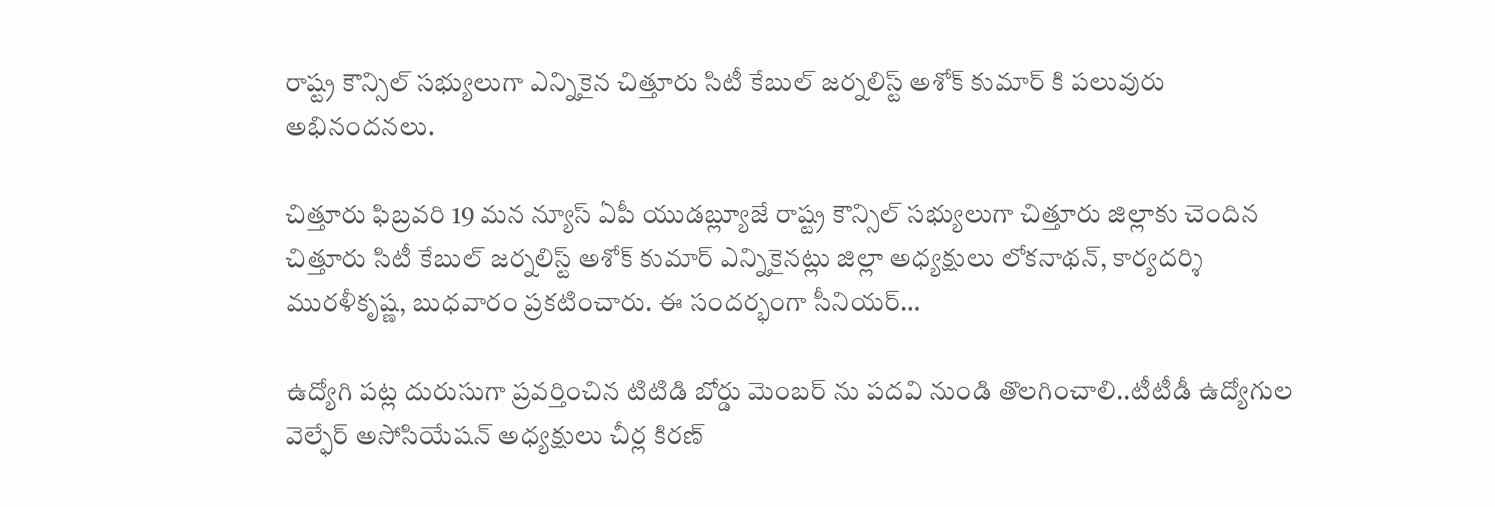రాష్ట్ర కౌన్సిల్ సభ్యులుగా ఎన్నికైన చిత్తూరు సిటీ కేబుల్ జర్నలిస్ట్ అశోక్ కుమార్ కి పలువురు అభినందనలు.

చిత్తూరు ఫిబ్రవరి 19 మన న్యూస్ ఏపీ యుడబ్ల్యూజే రాష్ట్ర కౌన్సిల్ సభ్యులుగా చిత్తూరు జిల్లాకు చెందిన చిత్తూరు సిటీ కేబుల్ జర్నలిస్ట్ అశోక్ కుమార్ ఎన్నికైనట్లు జిల్లా అధ్యక్షులు లోకనాథన్, కార్యదర్శి మురళీకృష్ణ, బుధవారం ప్రకటించారు. ఈ సందర్భంగా సీనియర్…

ఉద్యోగి పట్ల దురుసుగా ప్రవర్తించిన టిటిడి బోర్డు మెంబర్ ను పదవి నుండి తొలగించాలి..టీటీడీ ఉద్యోగుల వెల్ఫేర్ అసోసియేషన్ అధ్యక్షులు చీర్ల కిరణ్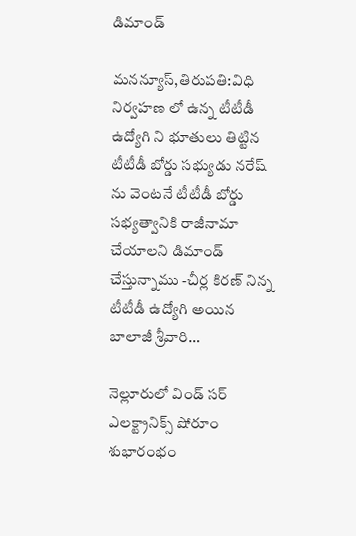డిమాండ్

మనన్యూస్,తిరుపతి:విధి నిర్వహణ లో ఉన్న టీటీడీ ఉద్యోగి ని భూతులు తిట్టిన టీటీడీ బోర్డు సభ్యుడు నరేష్ ను వెంటనే టీటీడీ బోర్డు సభ్యత్వానికి రాజీనామా చేయాలని డిమాండ్ చేస్తున్నాము -చీర్ల కిరణ్ నిన్న టీటీడీ ఉద్యోగి అయిన బాలాజీ శ్రీవారి…

నెల్లూరులో విండ్ సర్ ఎలక్ట్రానిక్స్ షోరూం శుభారంభం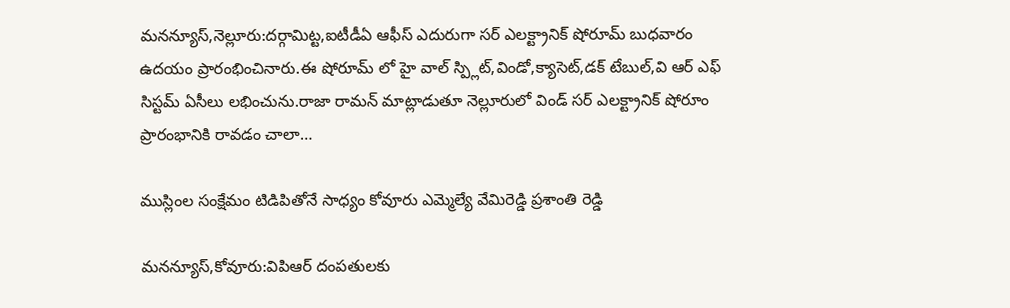మనన్యూస్,నెల్లూరు:దర్గామిట్ట,ఐటీడీఏ ఆఫీస్ ఎదురుగా సర్ ఎలక్ట్రానిక్ షోరూమ్ బుధవారం ఉదయం ప్రారంభించినారు.ఈ షోరూమ్ లో హై వాల్ స్ప్లిట్,విండో,క్యాసెట్,డక్ టేబుల్,వి ఆర్ ఎఫ్ సిస్టమ్ ఏసీలు లభించును.రాజా రామన్ మాట్లాడుతూ నెల్లూరులో విండ్ సర్ ఎలక్ట్రానిక్ షోరూం ప్రారంభానికి రావడం చాలా…

ముస్లింల సంక్షేమం టిడిపితోనే సాధ్యం కోవూరు ఎమ్మెల్యే వేమిరెడ్డి ప్రశాంతి రెడ్డి

మనన్యూస్,కోవూరు:విపిఆర్ దంపతులకు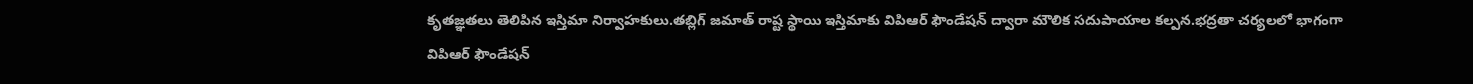కృతజ్ఞతలు తెలిపిన ఇస్తిమా నిర్వాహకులు.తబ్లిగ్ జమాత్ రాష్ట స్థాయి ఇస్తిమాకు విపిఆర్ ఫౌండేషన్ ద్వారా మౌలిక సదుపాయాల కల్పన.భద్రతా చర్యలలో భాగంగా విపిఆర్ ఫౌండేషన్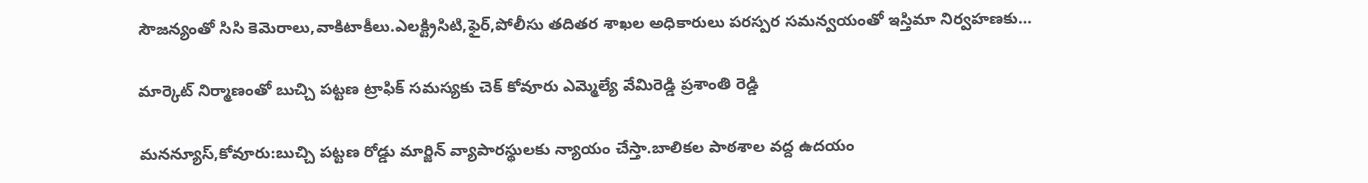సౌజన్యంతో సిసి కెమెరాలు,వాకిటాకీలు.ఎలక్ట్రిసిటి,ఫైర్,పోలీసు తదితర శాఖల అధికారులు పరస్పర సమన్వయంతో ఇస్తిమా నిర్వహణకు…

మార్కెట్ నిర్మాణంతో బుచ్చి పట్టణ ట్రాఫిక్ సమస్యకు చెక్ కోవూరు ఎమ్మెల్యే వేమిరెడ్డి ప్రశాంతి రెడ్డి

మనన్యూస్,కోవూరు:బుచ్చి పట్టణ రోడ్డు మార్జిన్ వ్యాపారస్థులకు న్యాయం చేస్తా.బాలికల పాఠశాల వద్ద ఉదయం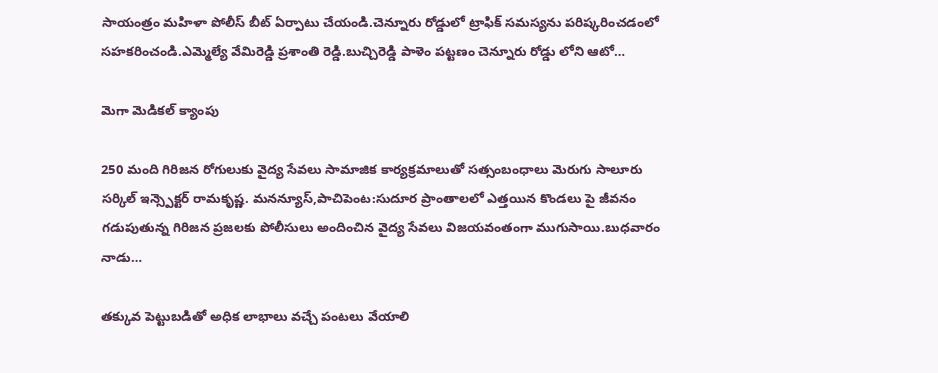సాయంత్రం మహిళా పోలీస్ బీట్ ఏర్పాటు చేయండి.చెన్నూరు రోడ్డులో ట్రాఫిక్ సమస్యను పరిష్కరించడంలో సహకరించండి.ఎమ్మెల్యే వేమిరెడ్డి ప్రశాంతి రెడ్డి.బుచ్చిరెడ్డి పాళెం పట్టణం చెన్నూరు రోడ్డు లోని ఆటో…

మెగా మెడికల్ క్యాంపు

250 మంది గిరిజన రోగులుకు వైద్య సేవలు సామాజిక కార్యక్రమాలుతో సత్సంబంధాలు మెరుగు సాలూరు సర్కిల్ ఇన్స్పెక్టర్ రామకృష్ణ. మనన్యూస్,పాచిపెంట:సుదూర ప్రాంతాలలో ఎత్తయిన కొండలు పై జీవనం గడుపుతున్న గిరిజన ప్రజలకు పోలీసులు అందించిన వైద్య సేవలు విజయవంతంగా ముగుసాయి.బుధవారం నాడు…

తక్కువ పెట్టుబడితో అధిక లాభాలు వచ్చే పంటలు వేయాలి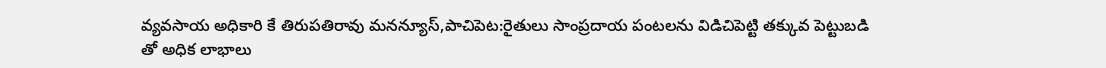వ్యవసాయ అధికారి కే తిరుపతిరావు మనన్యూస్,పాచిపెట:రైతులు సాంప్రదాయ పంటలను విడిచిపెట్టి తక్కువ పెట్టుబడి తో అధిక లాభాలు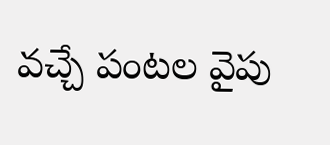వచ్చే పంటల వైపు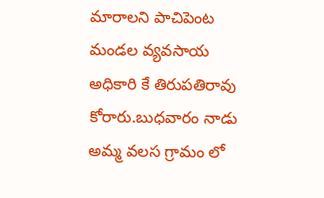మారాలని పాచిపెంట మండల వ్యవసాయ అధికారి కే తిరుపతిరావు కోరారు.బుధవారం నాడు అమ్మ వలస గ్రామం లో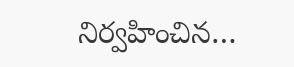నిర్వహించిన…